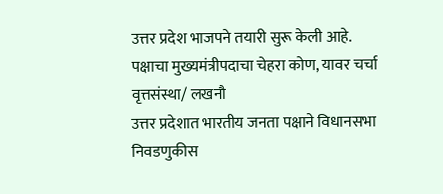उत्तर प्रदेश भाजपने तयारी सुरू केली आहे.
पक्षाचा मुख्यमंत्रीपदाचा चेहरा कोण, यावर चर्चा
वृत्तसंस्था/ लखनौ
उत्तर प्रदेशात भारतीय जनता पक्षाने विधानसभा निवडणुकीस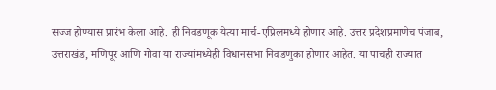सज्ज होण्यास प्रारंभ केला आहे. ही निवडणूक येत्या मार्च-एप्रिलमध्ये होणार आहे. उत्तर प्रदेशप्रमाणेच पंजाब, उत्तराखंड, मणिपूर आणि गोवा या राज्यांमध्येही विधानसभा निवडणुका होणार आहेत. या पाचही राज्यात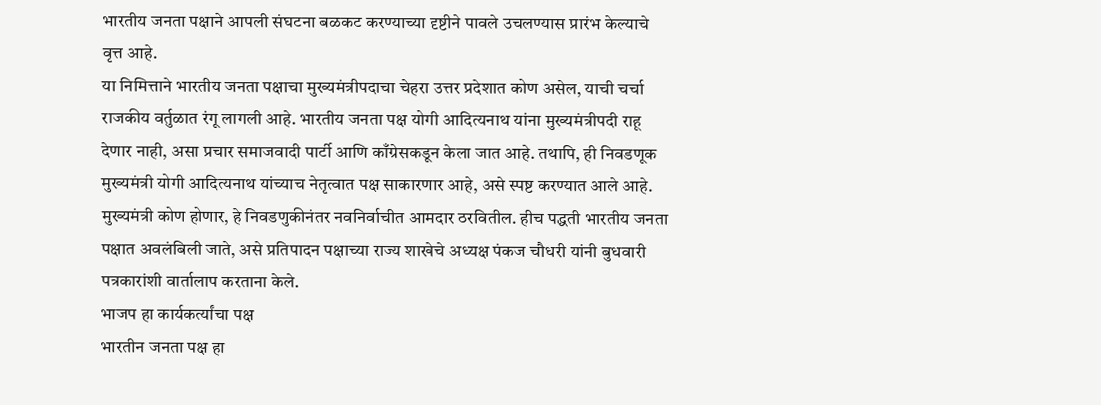भारतीय जनता पक्षाने आपली संघटना बळकट करण्याच्या दृष्टीने पावले उचलण्यास प्रारंभ केल्याचे वृत्त आहे.
या निमित्ताने भारतीय जनता पक्षाचा मुख्यमंत्रीपदाचा चेहरा उत्तर प्रदेशात कोण असेल, याची चर्चा राजकीय वर्तुळात रंगू लागली आहे. भारतीय जनता पक्ष योगी आदित्यनाथ यांना मुख्यमंत्रीपदी राहू देणार नाही, असा प्रचार समाजवादी पार्टी आणि काँग्रेसकडून केला जात आहे. तथापि, ही निवडणूक मुख्यमंत्री योगी आदित्यनाथ यांच्याच नेतृत्वात पक्ष साकारणार आहे, असे स्पष्ट करण्यात आले आहे. मुख्यमंत्री कोण होणार, हे निवडणुकीनंतर नवनिर्वाचीत आमदार ठरवितील. हीच पद्धती भारतीय जनता पक्षात अवलंबिली जाते, असे प्रतिपादन पक्षाच्या राज्य शाखेचे अध्यक्ष पंकज चौधरी यांनी बुधवारी पत्रकारांशी वार्तालाप करताना केले.
भाजप हा कार्यकर्त्यांचा पक्ष
भारतीन जनता पक्ष हा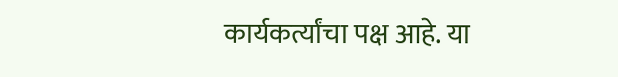कार्यकर्त्यांचा पक्ष आहे. या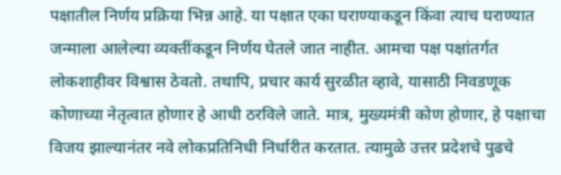पक्षातील निर्णय प्रक्रिया भिन्न आहे. या पक्षात एका घराण्याकडून किंवा त्याच घराण्यात जन्माला आलेल्या व्यक्तींकडून निर्णय घेतले जात नाहीत. आमचा पक्ष पक्षांतर्गत लोकशाहीवर विश्वास ठेवतो. तथापि, प्रचार कार्य सुरळीत व्हावे, यासाठी निवडणूक कोणाच्या नेतृत्वात होणार हे आधी ठरविले जाते. मात्र, मुख्यमंत्री कोण होणार, हे पक्षाचा विजय झाल्यानंतर नवे लोकप्रतिनिधी निर्धारीत करतात. त्यामुळे उत्तर प्रदेशचे पुढचे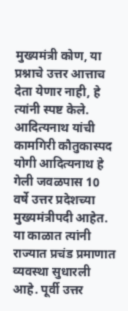मुख्यमंत्री कोण, या प्रश्नाचे उत्तर आत्ताच देता येणार नाही, हे त्यांनी स्पष्ट केले.
आदित्यनाथ यांची कामगिरी कौतुकास्पद
योगी आदित्यनाथ हे गेली जवळपास 10 वर्षे उत्तर प्रदेशच्या मुख्यमंत्रीपदी आहेत. या काळात त्यांनी राज्यात प्रचंड प्रमाणात व्यवस्था सुधारली आहे. पूर्वी उत्तर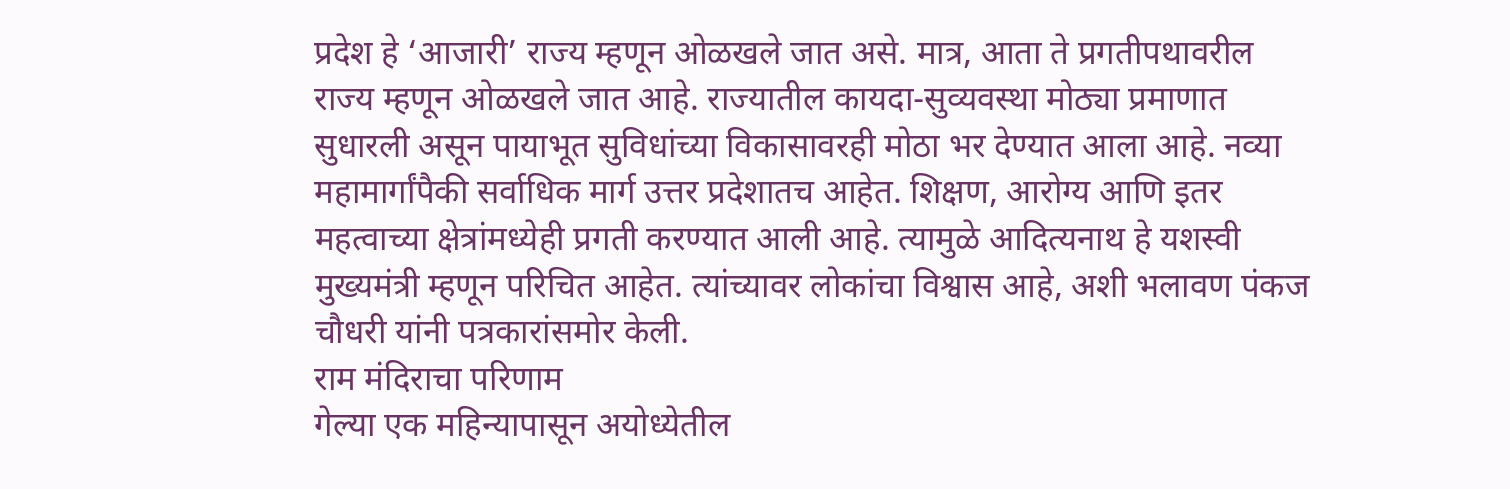प्रदेश हे ‘आजारी’ राज्य म्हणून ओळखले जात असे. मात्र, आता ते प्रगतीपथावरील राज्य म्हणून ओळखले जात आहे. राज्यातील कायदा-सुव्यवस्था मोठ्या प्रमाणात सुधारली असून पायाभूत सुविधांच्या विकासावरही मोठा भर देण्यात आला आहे. नव्या महामार्गांपैकी सर्वाधिक मार्ग उत्तर प्रदेशातच आहेत. शिक्षण, आरोग्य आणि इतर महत्वाच्या क्षेत्रांमध्येही प्रगती करण्यात आली आहे. त्यामुळे आदित्यनाथ हे यशस्वी मुख्यमंत्री म्हणून परिचित आहेत. त्यांच्यावर लोकांचा विश्वास आहे, अशी भलावण पंकज चौधरी यांनी पत्रकारांसमोर केली.
राम मंदिराचा परिणाम
गेल्या एक महिन्यापासून अयोध्येतील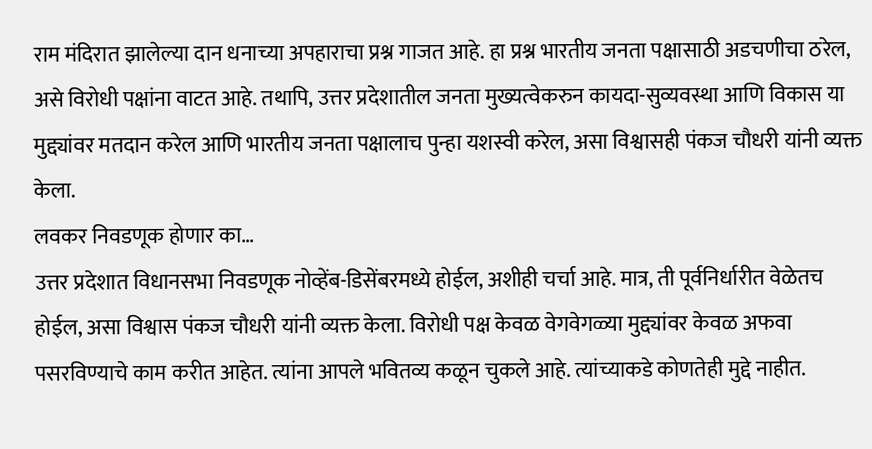राम मंदिरात झालेल्या दान धनाच्या अपहाराचा प्रश्न गाजत आहे. हा प्रश्न भारतीय जनता पक्षासाठी अडचणीचा ठरेल, असे विरोधी पक्षांना वाटत आहे. तथापि, उत्तर प्रदेशातील जनता मुख्यत्वेकरुन कायदा-सुव्यवस्था आणि विकास या मुद्द्यांवर मतदान करेल आणि भारतीय जनता पक्षालाच पुन्हा यशस्वी करेल, असा विश्वासही पंकज चौधरी यांनी व्यक्त केला.
लवकर निवडणूक होणार का…
उत्तर प्रदेशात विधानसभा निवडणूक नोव्हेंब-डिसेंबरमध्ये होईल, अशीही चर्चा आहे. मात्र, ती पूर्वनिर्धारीत वेळेतच होईल, असा विश्वास पंकज चौधरी यांनी व्यक्त केला. विरोधी पक्ष केवळ वेगवेगळ्या मुद्द्यांवर केवळ अफवा पसरविण्याचे काम करीत आहेत. त्यांना आपले भवितव्य कळून चुकले आहे. त्यांच्याकडे कोणतेही मुद्दे नाहीत.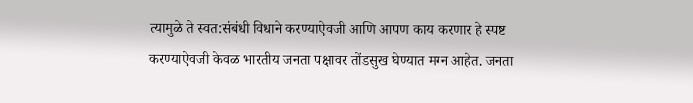त्यामुळे ते स्वत:संबंधी विधाने करण्याऐवजी आणि आपण काय करणार हे स्पष्ट करण्याऐवजी केवळ भारतीय जनता पक्षावर तोंडसुख घेण्यात मग्न आहेत. जनता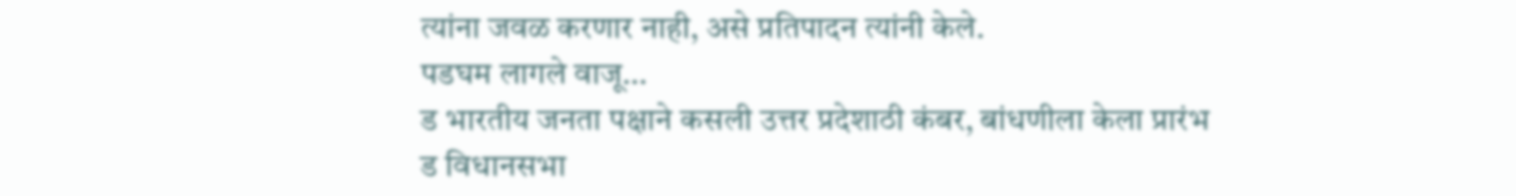त्यांना जवळ करणार नाही, असे प्रतिपादन त्यांनी केले.
पडघम लागले वाजू…
ड भारतीय जनता पक्षाने कसली उत्तर प्रदेशाठी कंबर, बांधणीला केला प्रारंभ
ड विधानसभा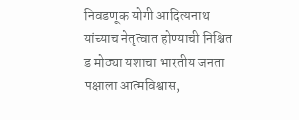निवडणूक योगी आदित्यनाथ यांच्याच नेतृत्वात होण्याची निश्चित
ड मोठ्या यशाचा भारतीय जनता पक्षाला आत्मविश्वास,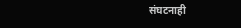संघटनाही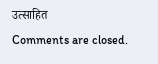उत्साहित
Comments are closed.